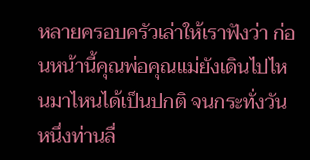หลายครอบครัวเล่าให้เราฟังว่า ก่อนหน้านี้คุณพ่อคุณแม่ยังเดินไปไหนมาไหนได้เป็นปกติ จนกระทั่งวันหนึ่งท่านลื่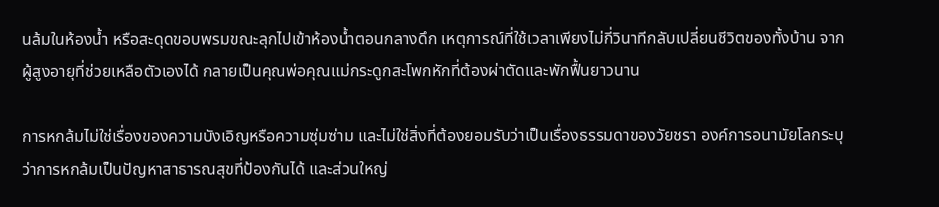นล้มในห้องน้ำ หรือสะดุดขอบพรมขณะลุกไปเข้าห้องน้ำตอนกลางดึก เหตุการณ์ที่ใช้เวลาเพียงไม่กี่วินาทีกลับเปลี่ยนชีวิตของทั้งบ้าน จากผู้สูงอายุที่ช่วยเหลือตัวเองได้ กลายเป็นคุณพ่อคุณแม่กระดูกสะโพกหักที่ต้องผ่าตัดและพักฟื้นยาวนาน

การหกล้มไม่ใช่เรื่องของความบังเอิญหรือความซุ่มซ่าม และไม่ใช่สิ่งที่ต้องยอมรับว่าเป็นเรื่องธรรมดาของวัยชรา องค์การอนามัยโลกระบุว่าการหกล้มเป็นปัญหาสาธารณสุขที่ป้องกันได้ และส่วนใหญ่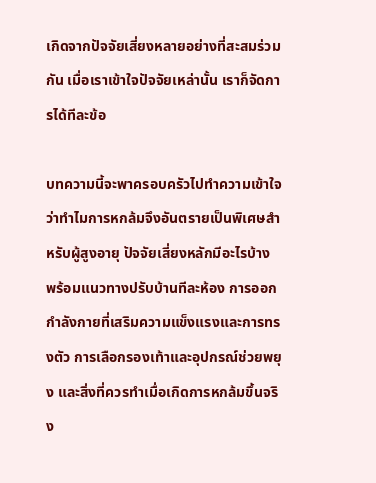เกิดจากปัจจัยเสี่ยงหลายอย่างที่สะสมร่วมกัน เมื่อเราเข้าใจปัจจัยเหล่านั้น เราก็จัดการได้ทีละข้อ

บทความนี้จะพาครอบครัวไปทำความเข้าใจว่าทำไมการหกล้มจึงอันตรายเป็นพิเศษสำหรับผู้สูงอายุ ปัจจัยเสี่ยงหลักมีอะไรบ้าง พร้อมแนวทางปรับบ้านทีละห้อง การออกกำลังกายที่เสริมความแข็งแรงและการทรงตัว การเลือกรองเท้าและอุปกรณ์ช่วยพยุง และสิ่งที่ควรทำเมื่อเกิดการหกล้มขึ้นจริง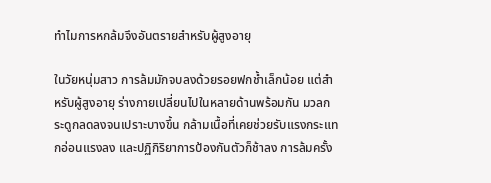ทำไมการหกล้มจึงอันตรายสำหรับผู้สูงอายุ

ในวัยหนุ่มสาว การล้มมักจบลงด้วยรอยฟกช้ำเล็กน้อย แต่สำหรับผู้สูงอายุ ร่างกายเปลี่ยนไปในหลายด้านพร้อมกัน มวลกระดูกลดลงจนเปราะบางขึ้น กล้ามเนื้อที่เคยช่วยรับแรงกระแทกอ่อนแรงลง และปฏิกิริยาการป้องกันตัวก็ช้าลง การล้มครั้ง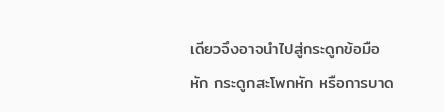เดียวจึงอาจนำไปสู่กระดูกข้อมือหัก กระดูกสะโพกหัก หรือการบาด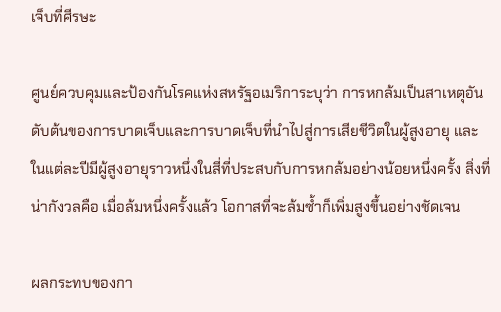เจ็บที่ศีรษะ

ศูนย์ควบคุมและป้องกันโรคแห่งสหรัฐอเมริการะบุว่า การหกล้มเป็นสาเหตุอันดับต้นของการบาดเจ็บและการบาดเจ็บที่นำไปสู่การเสียชีวิตในผู้สูงอายุ และในแต่ละปีมีผู้สูงอายุราวหนึ่งในสี่ที่ประสบกับการหกล้มอย่างน้อยหนึ่งครั้ง สิ่งที่น่ากังวลคือ เมื่อล้มหนึ่งครั้งแล้ว โอกาสที่จะล้มซ้ำก็เพิ่มสูงขึ้นอย่างชัดเจน

ผลกระทบของกา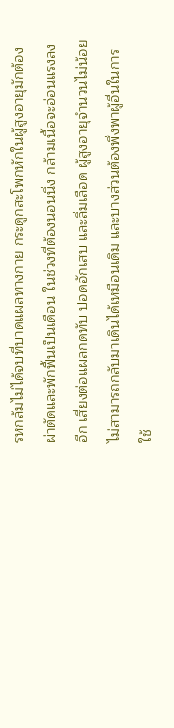รหกล้มไม่ได้จบที่บาดแผลทางกาย กระดูกสะโพกหักในผู้สูงอายุมักต้องผ่าตัดและพักฟื้นเป็นเดือน ในช่วงที่ต้องนอนนิ่ง กล้ามเนื้อจะอ่อนแรงลงอีก เสี่ยงต่อแผลกดทับ ปอดอักเสบ และลิ่มเลือด ผู้สูงอายุจำนวนไม่น้อยไม่สามารถกลับมาเดินได้เหมือนเดิม และบางส่วนต้องพึ่งพาผู้อื่นในการใช้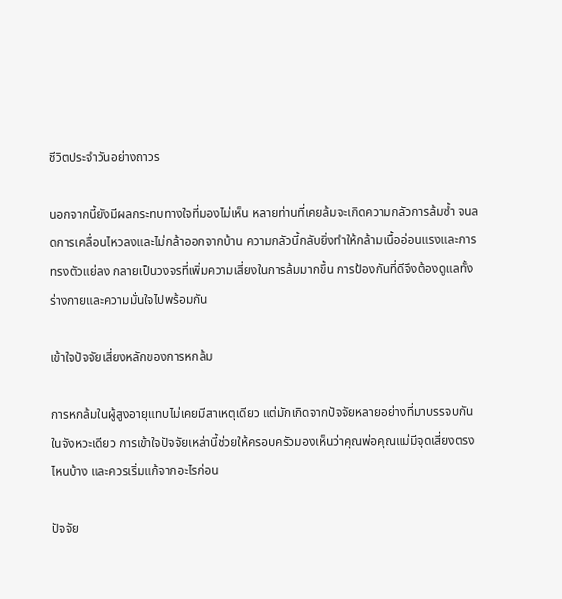ชีวิตประจำวันอย่างถาวร

นอกจากนี้ยังมีผลกระทบทางใจที่มองไม่เห็น หลายท่านที่เคยล้มจะเกิดความกลัวการล้มซ้ำ จนลดการเคลื่อนไหวลงและไม่กล้าออกจากบ้าน ความกลัวนี้กลับยิ่งทำให้กล้ามเนื้ออ่อนแรงและการทรงตัวแย่ลง กลายเป็นวงจรที่เพิ่มความเสี่ยงในการล้มมากขึ้น การป้องกันที่ดีจึงต้องดูแลทั้งร่างกายและความมั่นใจไปพร้อมกัน

เข้าใจปัจจัยเสี่ยงหลักของการหกล้ม

การหกล้มในผู้สูงอายุแทบไม่เคยมีสาเหตุเดียว แต่มักเกิดจากปัจจัยหลายอย่างที่มาบรรจบกันในจังหวะเดียว การเข้าใจปัจจัยเหล่านี้ช่วยให้ครอบครัวมองเห็นว่าคุณพ่อคุณแม่มีจุดเสี่ยงตรงไหนบ้าง และควรเริ่มแก้จากอะไรก่อน

ปัจจัย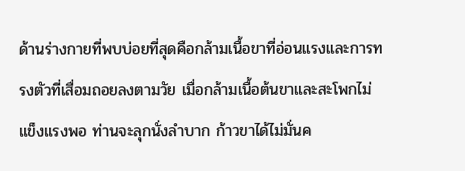ด้านร่างกายที่พบบ่อยที่สุดคือกล้ามเนื้อขาที่อ่อนแรงและการทรงตัวที่เสื่อมถอยลงตามวัย เมื่อกล้ามเนื้อต้นขาและสะโพกไม่แข็งแรงพอ ท่านจะลุกนั่งลำบาก ก้าวขาได้ไม่มั่นค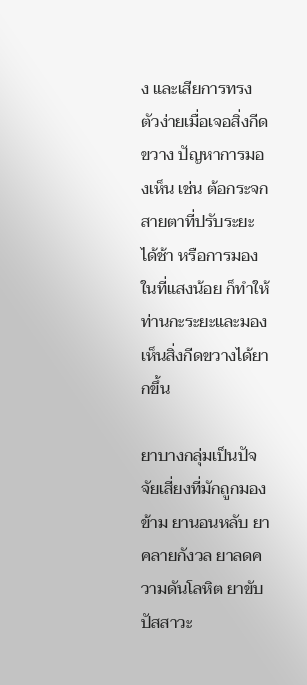ง และเสียการทรงตัวง่ายเมื่อเจอสิ่งกีดขวาง ปัญหาการมองเห็น เช่น ต้อกระจก สายตาที่ปรับระยะได้ช้า หรือการมองในที่แสงน้อย ก็ทำให้ท่านกะระยะและมองเห็นสิ่งกีดขวางได้ยากขึ้น

ยาบางกลุ่มเป็นปัจจัยเสี่ยงที่มักถูกมองข้าม ยานอนหลับ ยาคลายกังวล ยาลดความดันโลหิต ยาขับปัสสาวะ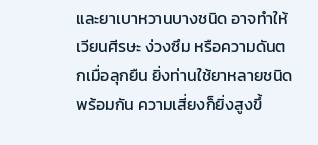และยาเบาหวานบางชนิด อาจทำให้เวียนศีรษะ ง่วงซึม หรือความดันตกเมื่อลุกยืน ยิ่งท่านใช้ยาหลายชนิดพร้อมกัน ความเสี่ยงก็ยิ่งสูงขึ้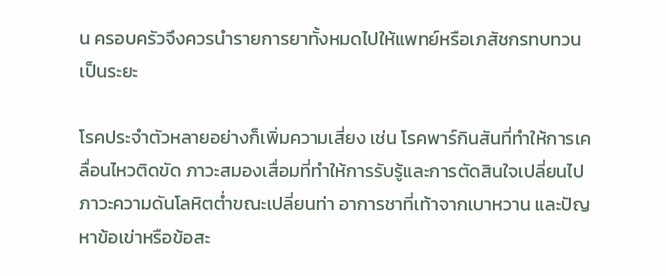น ครอบครัวจึงควรนำรายการยาทั้งหมดไปให้แพทย์หรือเภสัชกรทบทวนเป็นระยะ

โรคประจำตัวหลายอย่างก็เพิ่มความเสี่ยง เช่น โรคพาร์กินสันที่ทำให้การเคลื่อนไหวติดขัด ภาวะสมองเสื่อมที่ทำให้การรับรู้และการตัดสินใจเปลี่ยนไป ภาวะความดันโลหิตต่ำขณะเปลี่ยนท่า อาการชาที่เท้าจากเบาหวาน และปัญหาข้อเข่าหรือข้อสะ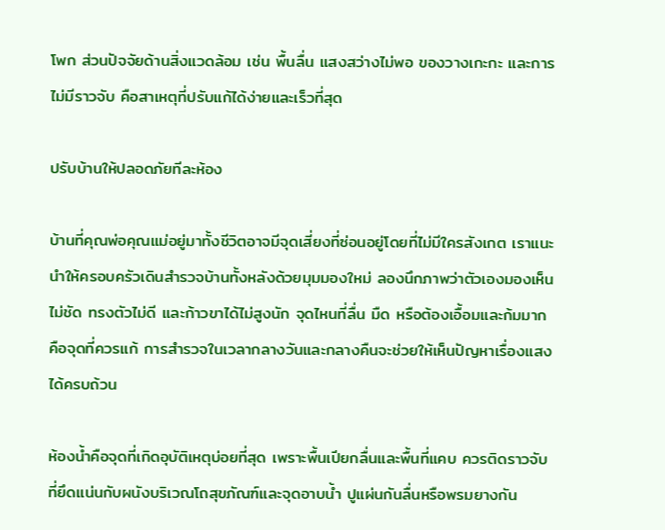โพก ส่วนปัจจัยด้านสิ่งแวดล้อม เช่น พื้นลื่น แสงสว่างไม่พอ ของวางเกะกะ และการไม่มีราวจับ คือสาเหตุที่ปรับแก้ได้ง่ายและเร็วที่สุด

ปรับบ้านให้ปลอดภัยทีละห้อง

บ้านที่คุณพ่อคุณแม่อยู่มาทั้งชีวิตอาจมีจุดเสี่ยงที่ซ่อนอยู่โดยที่ไม่มีใครสังเกต เราแนะนำให้ครอบครัวเดินสำรวจบ้านทั้งหลังด้วยมุมมองใหม่ ลองนึกภาพว่าตัวเองมองเห็นไม่ชัด ทรงตัวไม่ดี และก้าวขาได้ไม่สูงนัก จุดไหนที่ลื่น มืด หรือต้องเอื้อมและก้มมาก คือจุดที่ควรแก้ การสำรวจในเวลากลางวันและกลางคืนจะช่วยให้เห็นปัญหาเรื่องแสงได้ครบถ้วน

ห้องน้ำคือจุดที่เกิดอุบัติเหตุบ่อยที่สุด เพราะพื้นเปียกลื่นและพื้นที่แคบ ควรติดราวจับที่ยึดแน่นกับผนังบริเวณโถสุขภัณฑ์และจุดอาบน้ำ ปูแผ่นกันลื่นหรือพรมยางกัน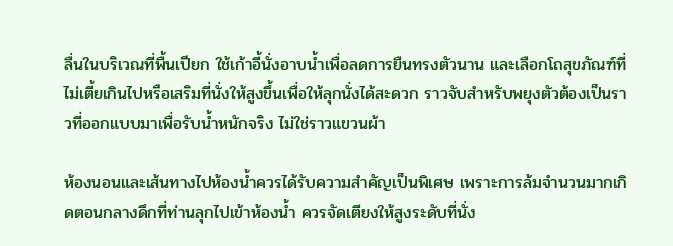ลื่นในบริเวณที่พื้นเปียก ใช้เก้าอี้นั่งอาบน้ำเพื่อลดการยืนทรงตัวนาน และเลือกโถสุขภัณฑ์ที่ไม่เตี้ยเกินไปหรือเสริมที่นั่งให้สูงขึ้นเพื่อให้ลุกนั่งได้สะดวก ราวจับสำหรับพยุงตัวต้องเป็นราวที่ออกแบบมาเพื่อรับน้ำหนักจริง ไม่ใช่ราวแขวนผ้า

ห้องนอนและเส้นทางไปห้องน้ำควรได้รับความสำคัญเป็นพิเศษ เพราะการล้มจำนวนมากเกิดตอนกลางดึกที่ท่านลุกไปเข้าห้องน้ำ ควรจัดเตียงให้สูงระดับที่นั่ง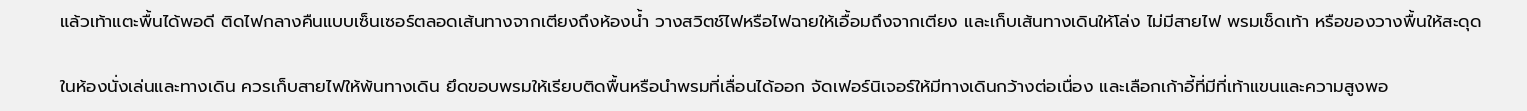แล้วเท้าแตะพื้นได้พอดี ติดไฟกลางคืนแบบเซ็นเซอร์ตลอดเส้นทางจากเตียงถึงห้องน้ำ วางสวิตช์ไฟหรือไฟฉายให้เอื้อมถึงจากเตียง และเก็บเส้นทางเดินให้โล่ง ไม่มีสายไฟ พรมเช็ดเท้า หรือของวางพื้นให้สะดุด

ในห้องนั่งเล่นและทางเดิน ควรเก็บสายไฟให้พ้นทางเดิน ยึดขอบพรมให้เรียบติดพื้นหรือนำพรมที่เลื่อนได้ออก จัดเฟอร์นิเจอร์ให้มีทางเดินกว้างต่อเนื่อง และเลือกเก้าอี้ที่มีที่เท้าแขนและความสูงพอ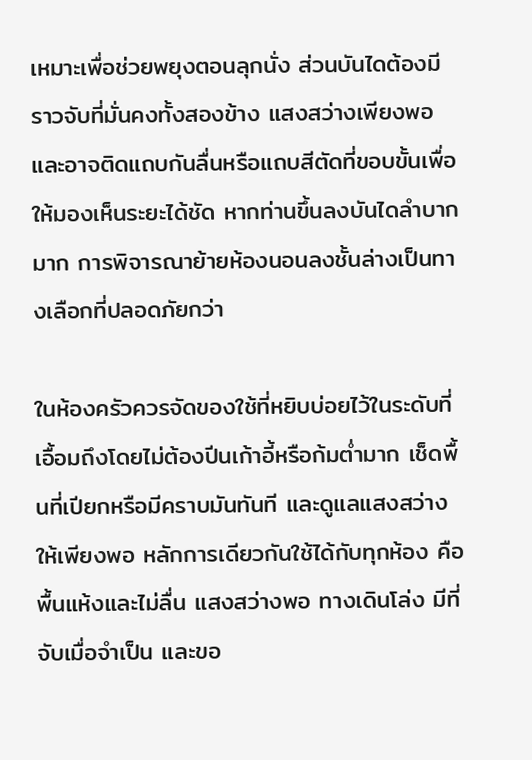เหมาะเพื่อช่วยพยุงตอนลุกนั่ง ส่วนบันไดต้องมีราวจับที่มั่นคงทั้งสองข้าง แสงสว่างเพียงพอ และอาจติดแถบกันลื่นหรือแถบสีตัดที่ขอบขั้นเพื่อให้มองเห็นระยะได้ชัด หากท่านขึ้นลงบันไดลำบากมาก การพิจารณาย้ายห้องนอนลงชั้นล่างเป็นทางเลือกที่ปลอดภัยกว่า

ในห้องครัวควรจัดของใช้ที่หยิบบ่อยไว้ในระดับที่เอื้อมถึงโดยไม่ต้องปีนเก้าอี้หรือก้มต่ำมาก เช็ดพื้นที่เปียกหรือมีคราบมันทันที และดูแลแสงสว่างให้เพียงพอ หลักการเดียวกันใช้ได้กับทุกห้อง คือพื้นแห้งและไม่ลื่น แสงสว่างพอ ทางเดินโล่ง มีที่จับเมื่อจำเป็น และขอ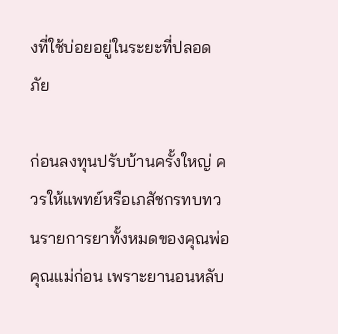งที่ใช้บ่อยอยู่ในระยะที่ปลอดภัย

ก่อนลงทุนปรับบ้านครั้งใหญ่ ควรให้แพทย์หรือเภสัชกรทบทวนรายการยาทั้งหมดของคุณพ่อคุณแม่ก่อน เพราะยานอนหลับ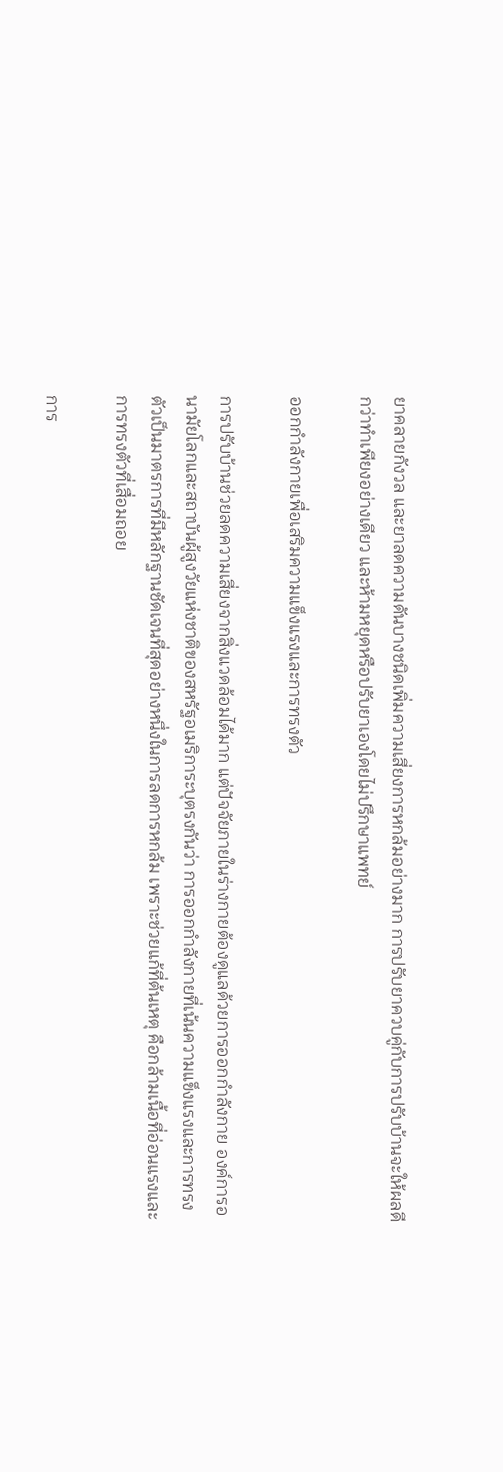ยาคลายกังวล และยาลดความดันบางชนิดเพิ่มความเสี่ยงการหกล้มอย่างมาก การปรับยาควบคู่กับการปรับบ้านจะให้ผลดีกว่าทำเพียงอย่างเดียว และห้ามหยุดหรือปรับยาเองโดยไม่ปรึกษาแพทย์

ออกกำลังกายเพื่อเสริมความแข็งแรงและการทรงตัว

การปรับบ้านช่วยลดความเสี่ยงจากสิ่งแวดล้อมได้มาก แต่ปัจจัยภายในร่างกายต้องดูแลด้วยการออกกำลังกาย องค์การอนามัยโลกและสถาบันผู้สูงวัยแห่งชาติของสหรัฐอเมริการะบุตรงกันว่า การออกกำลังกายที่เน้นความแข็งแรงและการทรงตัวเป็นมาตรการที่มีหลักฐานชัดเจนที่สุดอย่างหนึ่งในการลดการหกล้ม เพราะช่วยแก้ที่ต้นเหตุ คือกล้ามเนื้อที่อ่อนแรงและการทรงตัวที่เสื่อมถอย

การ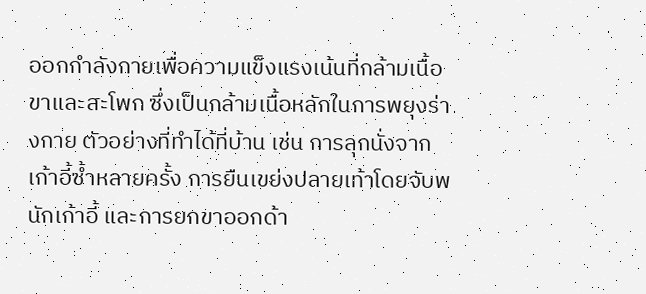ออกกำลังกายเพื่อความแข็งแรงเน้นที่กล้ามเนื้อขาและสะโพก ซึ่งเป็นกล้ามเนื้อหลักในการพยุงร่างกาย ตัวอย่างที่ทำได้ที่บ้าน เช่น การลุกนั่งจากเก้าอี้ซ้ำหลายครั้ง การยืนเขย่งปลายเท้าโดยจับพนักเก้าอี้ และการยกขาออกด้า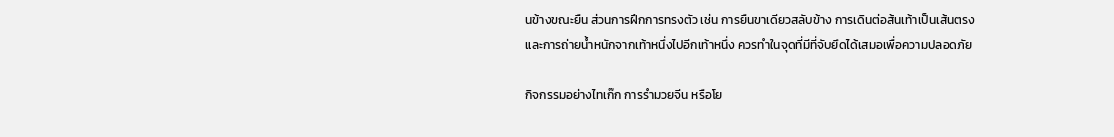นข้างขณะยืน ส่วนการฝึกการทรงตัว เช่น การยืนขาเดียวสลับข้าง การเดินต่อส้นเท้าเป็นเส้นตรง และการถ่ายน้ำหนักจากเท้าหนึ่งไปอีกเท้าหนึ่ง ควรทำในจุดที่มีที่จับยึดได้เสมอเพื่อความปลอดภัย

กิจกรรมอย่างไทเก๊ก การรำมวยจีน หรือโย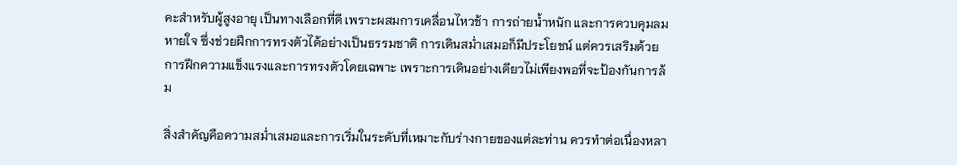คะสำหรับผู้สูงอายุ เป็นทางเลือกที่ดี เพราะผสมการเคลื่อนไหวช้า การถ่ายน้ำหนัก และการควบคุมลมหายใจ ซึ่งช่วยฝึกการทรงตัวได้อย่างเป็นธรรมชาติ การเดินสม่ำเสมอก็มีประโยชน์ แต่ควรเสริมด้วยการฝึกความแข็งแรงและการทรงตัวโดยเฉพาะ เพราะการเดินอย่างเดียวไม่เพียงพอที่จะป้องกันการล้ม

สิ่งสำคัญคือความสม่ำเสมอและการเริ่มในระดับที่เหมาะกับร่างกายของแต่ละท่าน ควรทำต่อเนื่องหลา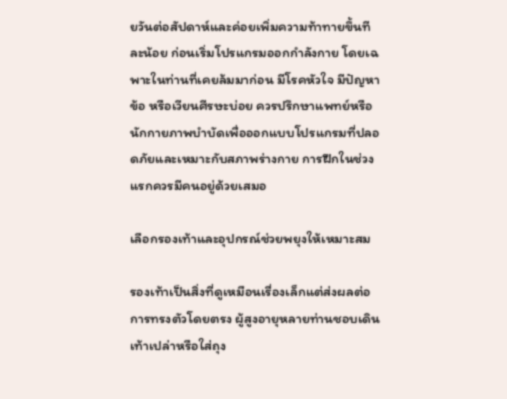ยวันต่อสัปดาห์และค่อยเพิ่มความท้าทายขึ้นทีละน้อย ก่อนเริ่มโปรแกรมออกกำลังกาย โดยเฉพาะในท่านที่เคยล้มมาก่อน มีโรคหัวใจ มีปัญหาข้อ หรือเวียนศีรษะบ่อย ควรปรึกษาแพทย์หรือนักกายภาพบำบัดเพื่อออกแบบโปรแกรมที่ปลอดภัยและเหมาะกับสภาพร่างกาย การฝึกในช่วงแรกควรมีคนอยู่ด้วยเสมอ

เลือกรองเท้าและอุปกรณ์ช่วยพยุงให้เหมาะสม

รองเท้าเป็นสิ่งที่ดูเหมือนเรื่องเล็กแต่ส่งผลต่อการทรงตัวโดยตรง ผู้สูงอายุหลายท่านชอบเดินเท้าเปล่าหรือใส่ถุง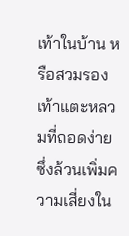เท้าในบ้าน หรือสวมรองเท้าแตะหลวมที่ถอดง่าย ซึ่งล้วนเพิ่มความเสี่ยงใน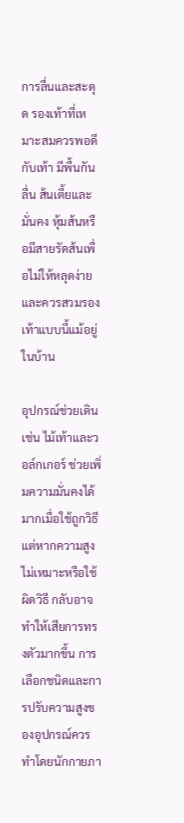การลื่นและสะดุด รองเท้าที่เหมาะสมควรพอดีกับเท้า มีพื้นกันลื่น ส้นเตี้ยและมั่นคง หุ้มส้นหรือมีสายรัดส้นเพื่อไม่ให้หลุดง่าย และควรสวมรองเท้าแบบนี้แม้อยู่ในบ้าน

อุปกรณ์ช่วยเดิน เช่น ไม้เท้าและวอล์กเกอร์ ช่วยเพิ่มความมั่นคงได้มากเมื่อใช้ถูกวิธี แต่หากความสูงไม่เหมาะหรือใช้ผิดวิธี กลับอาจทำให้เสียการทรงตัวมากขึ้น การเลือกชนิดและการปรับความสูงของอุปกรณ์ควรทำโดยนักกายภา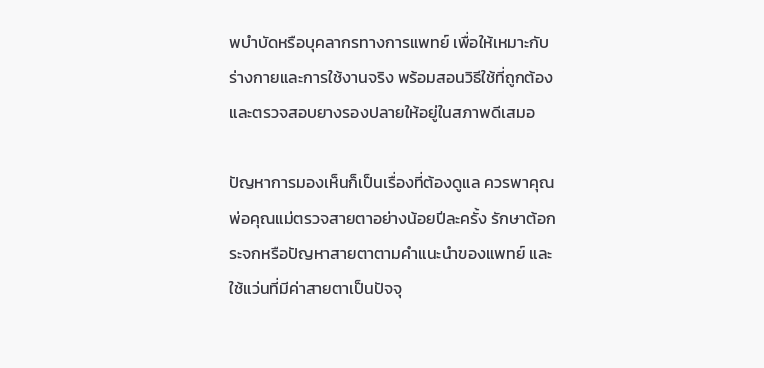พบำบัดหรือบุคลากรทางการแพทย์ เพื่อให้เหมาะกับร่างกายและการใช้งานจริง พร้อมสอนวิธีใช้ที่ถูกต้องและตรวจสอบยางรองปลายให้อยู่ในสภาพดีเสมอ

ปัญหาการมองเห็นก็เป็นเรื่องที่ต้องดูแล ควรพาคุณพ่อคุณแม่ตรวจสายตาอย่างน้อยปีละครั้ง รักษาต้อกระจกหรือปัญหาสายตาตามคำแนะนำของแพทย์ และใช้แว่นที่มีค่าสายตาเป็นปัจจุ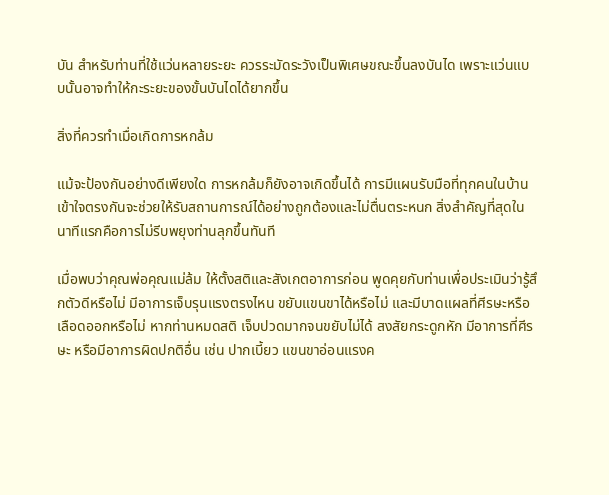บัน สำหรับท่านที่ใช้แว่นหลายระยะ ควรระมัดระวังเป็นพิเศษขณะขึ้นลงบันได เพราะแว่นแบบนั้นอาจทำให้กะระยะของขั้นบันไดได้ยากขึ้น

สิ่งที่ควรทำเมื่อเกิดการหกล้ม

แม้จะป้องกันอย่างดีเพียงใด การหกล้มก็ยังอาจเกิดขึ้นได้ การมีแผนรับมือที่ทุกคนในบ้านเข้าใจตรงกันจะช่วยให้รับสถานการณ์ได้อย่างถูกต้องและไม่ตื่นตระหนก สิ่งสำคัญที่สุดในนาทีแรกคือการไม่รีบพยุงท่านลุกขึ้นทันที

เมื่อพบว่าคุณพ่อคุณแม่ล้ม ให้ตั้งสติและสังเกตอาการก่อน พูดคุยกับท่านเพื่อประเมินว่ารู้สึกตัวดีหรือไม่ มีอาการเจ็บรุนแรงตรงไหน ขยับแขนขาได้หรือไม่ และมีบาดแผลที่ศีรษะหรือเลือดออกหรือไม่ หากท่านหมดสติ เจ็บปวดมากจนขยับไม่ได้ สงสัยกระดูกหัก มีอาการที่ศีรษะ หรือมีอาการผิดปกติอื่น เช่น ปากเบี้ยว แขนขาอ่อนแรงค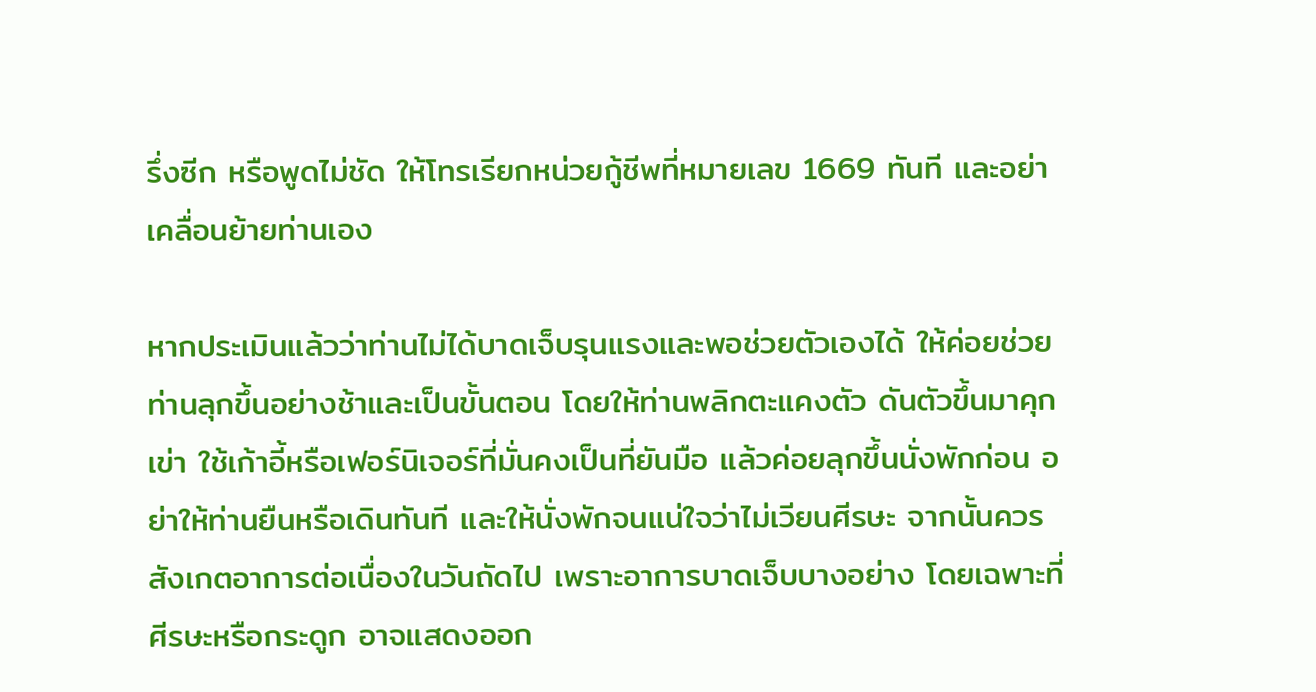รึ่งซีก หรือพูดไม่ชัด ให้โทรเรียกหน่วยกู้ชีพที่หมายเลข 1669 ทันที และอย่าเคลื่อนย้ายท่านเอง

หากประเมินแล้วว่าท่านไม่ได้บาดเจ็บรุนแรงและพอช่วยตัวเองได้ ให้ค่อยช่วยท่านลุกขึ้นอย่างช้าและเป็นขั้นตอน โดยให้ท่านพลิกตะแคงตัว ดันตัวขึ้นมาคุกเข่า ใช้เก้าอี้หรือเฟอร์นิเจอร์ที่มั่นคงเป็นที่ยันมือ แล้วค่อยลุกขึ้นนั่งพักก่อน อย่าให้ท่านยืนหรือเดินทันที และให้นั่งพักจนแน่ใจว่าไม่เวียนศีรษะ จากนั้นควรสังเกตอาการต่อเนื่องในวันถัดไป เพราะอาการบาดเจ็บบางอย่าง โดยเฉพาะที่ศีรษะหรือกระดูก อาจแสดงออก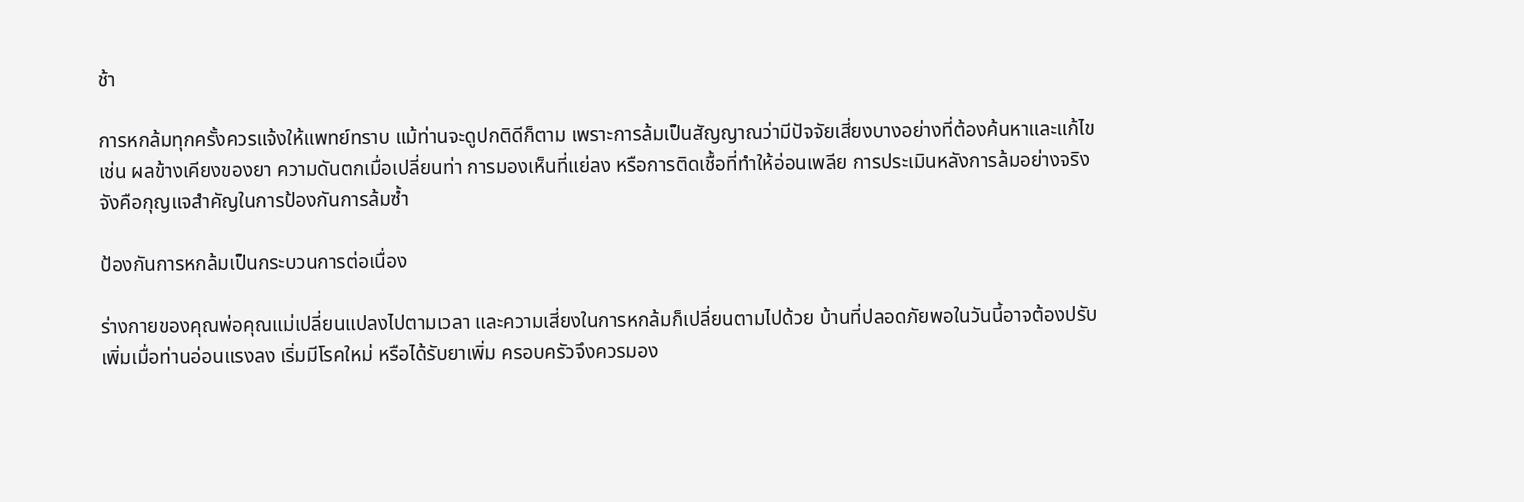ช้า

การหกล้มทุกครั้งควรแจ้งให้แพทย์ทราบ แม้ท่านจะดูปกติดีก็ตาม เพราะการล้มเป็นสัญญาณว่ามีปัจจัยเสี่ยงบางอย่างที่ต้องค้นหาและแก้ไข เช่น ผลข้างเคียงของยา ความดันตกเมื่อเปลี่ยนท่า การมองเห็นที่แย่ลง หรือการติดเชื้อที่ทำให้อ่อนเพลีย การประเมินหลังการล้มอย่างจริงจังคือกุญแจสำคัญในการป้องกันการล้มซ้ำ

ป้องกันการหกล้มเป็นกระบวนการต่อเนื่อง

ร่างกายของคุณพ่อคุณแม่เปลี่ยนแปลงไปตามเวลา และความเสี่ยงในการหกล้มก็เปลี่ยนตามไปด้วย บ้านที่ปลอดภัยพอในวันนี้อาจต้องปรับเพิ่มเมื่อท่านอ่อนแรงลง เริ่มมีโรคใหม่ หรือได้รับยาเพิ่ม ครอบครัวจึงควรมอง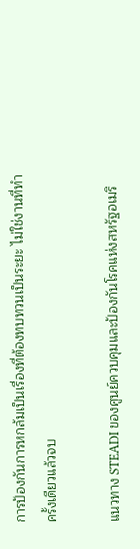การป้องกันการหกล้มเป็นเรื่องที่ต้องทบทวนเป็นระยะ ไม่ใช่งานที่ทำครั้งเดียวแล้วจบ

แนวทาง STEADI ของศูนย์ควบคุมและป้องกันโรคแห่งสหรัฐอเมริ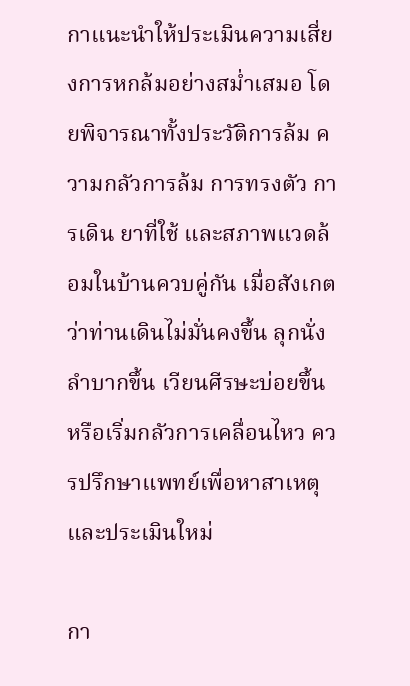กาแนะนำให้ประเมินความเสี่ยงการหกล้มอย่างสม่ำเสมอ โดยพิจารณาทั้งประวัติการล้ม ความกลัวการล้ม การทรงตัว การเดิน ยาที่ใช้ และสภาพแวดล้อมในบ้านควบคู่กัน เมื่อสังเกตว่าท่านเดินไม่มั่นคงขึ้น ลุกนั่งลำบากขึ้น เวียนศีรษะบ่อยขึ้น หรือเริ่มกลัวการเคลื่อนไหว ควรปรึกษาแพทย์เพื่อหาสาเหตุและประเมินใหม่

กา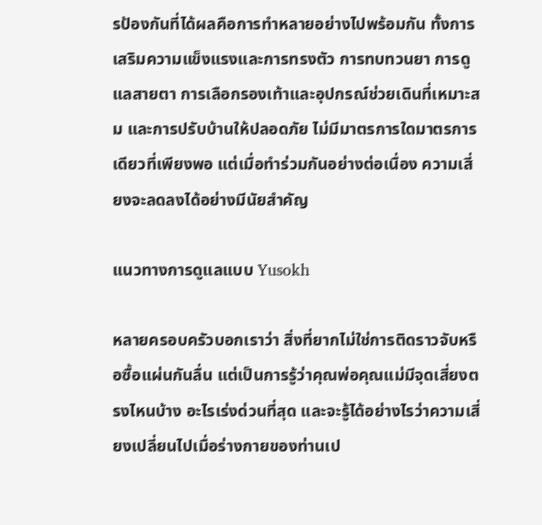รป้องกันที่ได้ผลคือการทำหลายอย่างไปพร้อมกัน ทั้งการเสริมความแข็งแรงและการทรงตัว การทบทวนยา การดูแลสายตา การเลือกรองเท้าและอุปกรณ์ช่วยเดินที่เหมาะสม และการปรับบ้านให้ปลอดภัย ไม่มีมาตรการใดมาตรการเดียวที่เพียงพอ แต่เมื่อทำร่วมกันอย่างต่อเนื่อง ความเสี่ยงจะลดลงได้อย่างมีนัยสำคัญ

แนวทางการดูแลแบบ Yusokh

หลายครอบครัวบอกเราว่า สิ่งที่ยากไม่ใช่การติดราวจับหรือซื้อแผ่นกันลื่น แต่เป็นการรู้ว่าคุณพ่อคุณแม่มีจุดเสี่ยงตรงไหนบ้าง อะไรเร่งด่วนที่สุด และจะรู้ได้อย่างไรว่าความเสี่ยงเปลี่ยนไปเมื่อร่างกายของท่านเป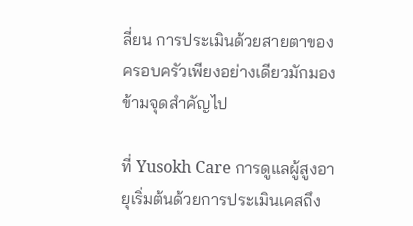ลี่ยน การประเมินด้วยสายตาของครอบครัวเพียงอย่างเดียวมักมองข้ามจุดสำคัญไป

ที่ Yusokh Care การดูแลผู้สูงอายุเริ่มต้นด้วยการประเมินเคสถึง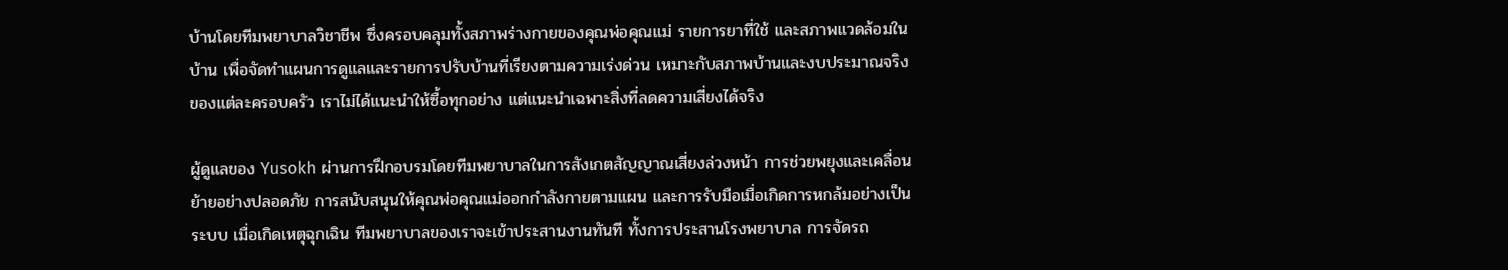บ้านโดยทีมพยาบาลวิชาชีพ ซึ่งครอบคลุมทั้งสภาพร่างกายของคุณพ่อคุณแม่ รายการยาที่ใช้ และสภาพแวดล้อมในบ้าน เพื่อจัดทำแผนการดูแลและรายการปรับบ้านที่เรียงตามความเร่งด่วน เหมาะกับสภาพบ้านและงบประมาณจริงของแต่ละครอบครัว เราไม่ได้แนะนำให้ซื้อทุกอย่าง แต่แนะนำเฉพาะสิ่งที่ลดความเสี่ยงได้จริง

ผู้ดูแลของ Yusokh ผ่านการฝึกอบรมโดยทีมพยาบาลในการสังเกตสัญญาณเสี่ยงล่วงหน้า การช่วยพยุงและเคลื่อนย้ายอย่างปลอดภัย การสนับสนุนให้คุณพ่อคุณแม่ออกกำลังกายตามแผน และการรับมือเมื่อเกิดการหกล้มอย่างเป็นระบบ เมื่อเกิดเหตุฉุกเฉิน ทีมพยาบาลของเราจะเข้าประสานงานทันที ทั้งการประสานโรงพยาบาล การจัดรถ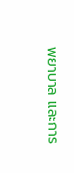พยาบาล และการ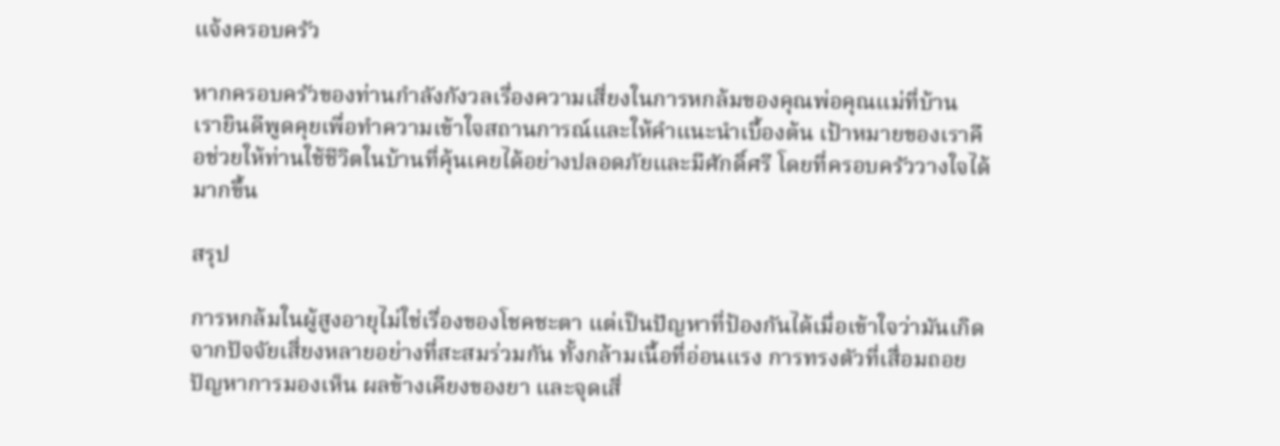แจ้งครอบครัว

หากครอบครัวของท่านกำลังกังวลเรื่องความเสี่ยงในการหกล้มของคุณพ่อคุณแม่ที่บ้าน เรายินดีพูดคุยเพื่อทำความเข้าใจสถานการณ์และให้คำแนะนำเบื้องต้น เป้าหมายของเราคือช่วยให้ท่านใช้ชีวิตในบ้านที่คุ้นเคยได้อย่างปลอดภัยและมีศักดิ์ศรี โดยที่ครอบครัววางใจได้มากขึ้น

สรุป

การหกล้มในผู้สูงอายุไม่ใช่เรื่องของโชคชะตา แต่เป็นปัญหาที่ป้องกันได้เมื่อเข้าใจว่ามันเกิดจากปัจจัยเสี่ยงหลายอย่างที่สะสมร่วมกัน ทั้งกล้ามเนื้อที่อ่อนแรง การทรงตัวที่เสื่อมถอย ปัญหาการมองเห็น ผลข้างเคียงของยา และจุดเสี่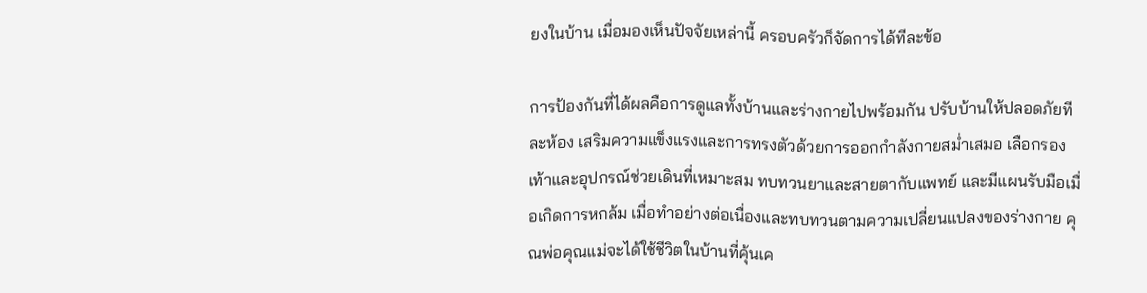ยงในบ้าน เมื่อมองเห็นปัจจัยเหล่านี้ ครอบครัวก็จัดการได้ทีละข้อ

การป้องกันที่ได้ผลคือการดูแลทั้งบ้านและร่างกายไปพร้อมกัน ปรับบ้านให้ปลอดภัยทีละห้อง เสริมความแข็งแรงและการทรงตัวด้วยการออกกำลังกายสม่ำเสมอ เลือกรองเท้าและอุปกรณ์ช่วยเดินที่เหมาะสม ทบทวนยาและสายตากับแพทย์ และมีแผนรับมือเมื่อเกิดการหกล้ม เมื่อทำอย่างต่อเนื่องและทบทวนตามความเปลี่ยนแปลงของร่างกาย คุณพ่อคุณแม่จะได้ใช้ชีวิตในบ้านที่คุ้นเค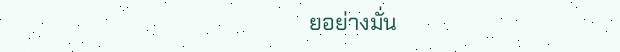ยอย่างมั่น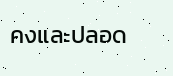คงและปลอด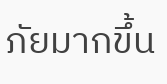ภัยมากขึ้น